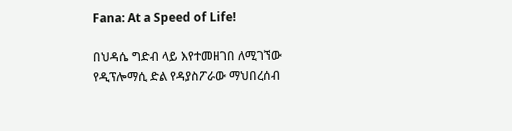Fana: At a Speed of Life!

በህዳሴ ግድብ ላይ እየተመዘገበ ለሚገኘው የዲፕሎማሲ ድል የዳያስፖራው ማህበረሰብ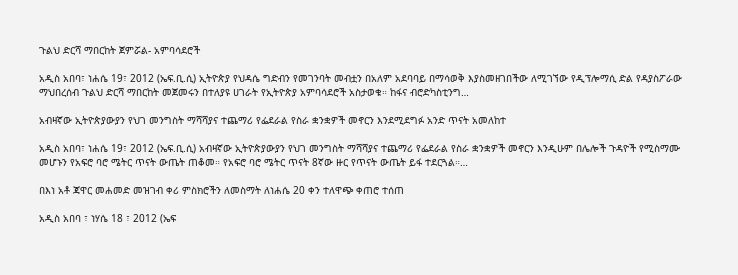ጉልህ ድርሻ ማበርከት ጀምሯል- አምባሳደሮች

አዲስ አበባ፣ ነሐሴ 19፣ 2012 (ኤፍ.ቢ.ሲ) ኢትዮጵያ የህዳሴ ግድብን የመገንባት መብቷን በአለም አደባባይ በማሳወቅ እያስመዘገበችው ለሚገኘው የዲፕሎማሲ ድል የዳያስፖራው ማህበረሰብ ጉልህ ድርሻ ማበርከት መጀመሩን በተለያዩ ሀገራት የኢትዮጵያ አምባሳደሮች አስታወቁ። ከፋና ብሮድካስቲንግ…

አብዛኛው ኢትዮጵያውያን የህገ መንግስት ማሻሻያና ተጨማሪ የፌደራል የስራ ቋንቋዎች መኖርን እንደሚደግፉ አንድ ጥናት አመለከተ

አዲስ አበባ፣ ነሐሴ 19፣ 2012 (ኤፍ.ቢ.ሲ) አብዛኛው ኢትዮጵያውያን የህገ መንግስት ማሻሻያና ተጨማሪ የፌደራል የስራ ቋንቋዎች መኖርን እንዲሁም በሌሎች ጉዳዮች የሚስማሙ መሆኑን የአፍሮ ባሮ ሜትር ጥናት ውጤት ጠቆመ። የአፍሮ ባሮ ሜትር ጥናት 8ኛው ዙር የጥናት ውጤት ይፋ ተደርጓል።…

በእነ አቶ ጃዋር መሐመድ መዝገብ ቀሪ ምስክሮችን ለመስማት ለነሐሴ 20 ቀን ተለዋጭ ቀጠሮ ተሰጠ

አዲስ አበባ ፣ ነሃሴ 18 ፣ 2012 (ኤፍ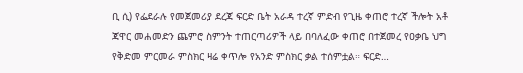ቢ ሲ) የፌደራሉ የመጀመሪያ ደረጃ ፍርድ ቤት አራዳ ተረኛ ምድብ የጊዜ ቀጠሮ ተረኛ ችሎት አቶ ጃዋር መሐመድን ጨምሮ ስምንት ተጠርጣሪዎች ላይ በባለፈው ቀጠሮ በተጀመረ የዐቃቤ ህግ የቅድመ ምርመራ ምስክር ዛሬ ቀጥሎ የአንድ ምስክር ቃል ተሰምቷል። ፍርድ…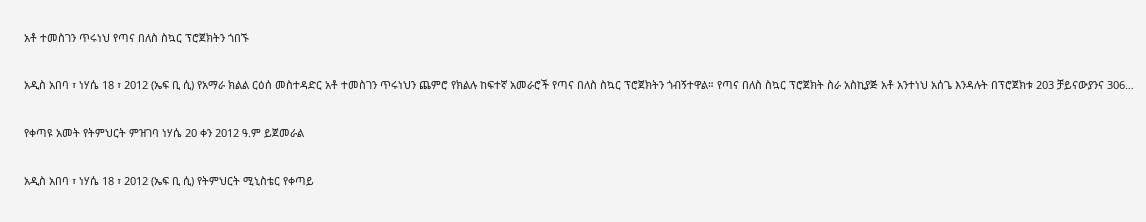አቶ ተመስገን ጥሩነህ የጣና በለስ ስኳር ፕሮጀክትን ጎበኙ

አዲስ አበባ ፣ ነሃሴ 18 ፣ 2012 (ኤፍ ቢ ሲ) የአማራ ክልል ርዕሰ መስተዳድር አቶ ተመስገን ጥሩነህን ጨምሮ የክልሉ ከፍተኛ አመራሮች የጣና በለስ ስኳር ፕሮጀክትን ጎብኝተዋል። የጣና በለስ ስኳር ፕሮጀክት ስራ አስኪያጅ አቶ አንተነህ አሰጌ እንዳሉት በፕሮጀክቱ 203 ቻይናውያንና 306…

የቀጣዩ አመት የትምህርት ምዝገባ ነሃሴ 20 ቀን 2012 ዓ.ም ይጀመራል

አዲስ አበባ ፣ ነሃሴ 18 ፣ 2012 (ኤፍ ቢ ሲ) የትምህርት ሚኒስቴር የቀጣይ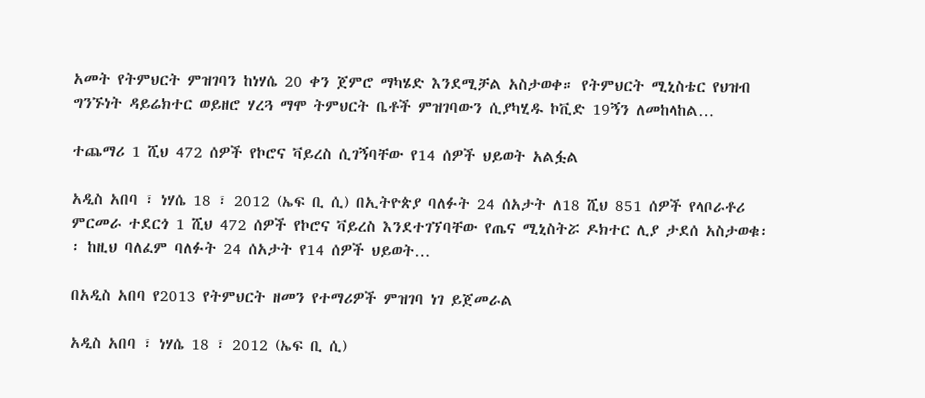አመት የትምህርት ምዝገባን ከነሃሴ 20 ቀን ጀምሮ ማካሄድ እንደሚቻል አስታወቀ። የትምህርት ሚኒስቴር የህዝብ ግንኙነት ዳይሬክተር ወይዘሮ ሃረጓ ማሞ ትምህርት ቤቶች ምዝገባውን ሲያካሂዱ ኮቪድ 19ኝን ለመከላከል…

ተጨማሪ 1 ሺህ 472 ሰዎች የኮሮና ቫይረስ ሲገኝባቸው የ14 ሰዎች ህይወት አልፏል

አዲስ አበባ ፣ ነሃሴ 18 ፣ 2012 (ኤፍ ቢ ሲ) በኢትዮጵያ ባለፉት 24 ሰአታት ለ18 ሺህ 851 ሰዎች የላቦራቶሪ ምርመራ ተደርጎ 1 ሺህ 472 ሰዎች የኮሮና ቫይረስ እንደተገኘባቸው የጤና ሚኒስትሯ ዶክተር ሊያ ታደሰ አስታወቁ፡፡ ከዚህ ባለፈም ባለፉት 24 ሰአታት የ14 ሰዎች ህይወት…

በአዲስ አበባ የ2013 የትምህርት ዘመን የተማሪዎች ምዝገባ ነገ ይጀመራል

አዲስ አበባ ፣ ነሃሴ 18 ፣ 2012 (ኤፍ ቢ ሲ)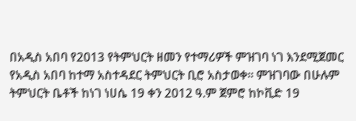በአዲስ አበባ የ2013 የትምህርት ዘመን የተማሪዎች ምዝገባ ነገ እንደሚጀመር የአዲስ አበባ ከተማ አስተዳደር ትምህርት ቢሮ አስታወቀ፡፡ ምዝገባው በሁሉም ትምህርት ቤቶች ከነገ ነሀሴ 19 ቀን 2012 ዓ.ም ጀምሮ ከኮቪድ 19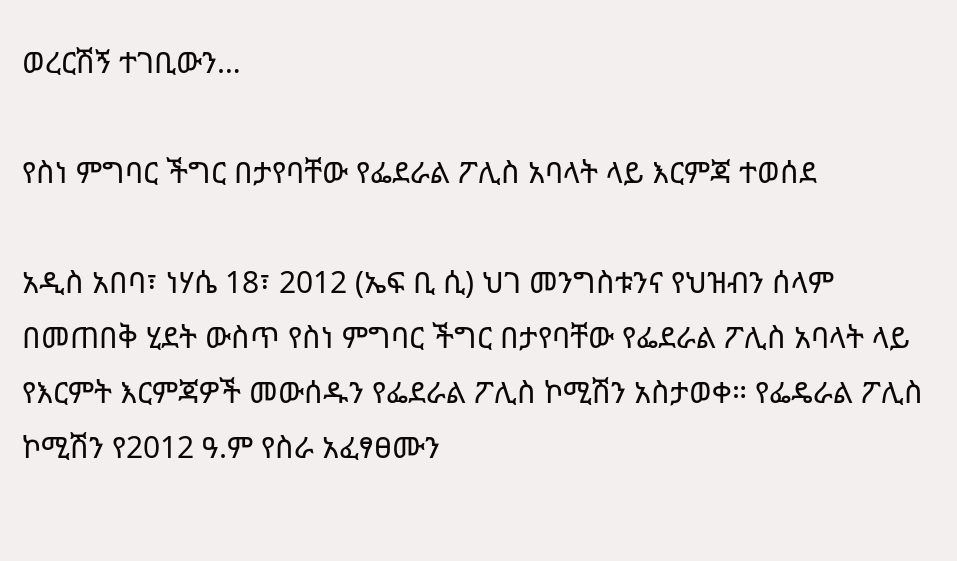ወረርሽኝ ተገቢውን…

የስነ ምግባር ችግር በታየባቸው የፌደራል ፖሊስ አባላት ላይ እርምጃ ተወሰደ

አዲስ አበባ፣ ነሃሴ 18፣ 2012 (ኤፍ ቢ ሲ) ህገ መንግስቱንና የህዝብን ሰላም በመጠበቅ ሂደት ውስጥ የስነ ምግባር ችግር በታየባቸው የፌደራል ፖሊስ አባላት ላይ የእርምት እርምጃዎች መውሰዱን የፌደራል ፖሊስ ኮሚሽን አስታወቀ። የፌዴራል ፖሊስ ኮሚሽን የ2012 ዓ.ም የስራ አፈፃፀሙን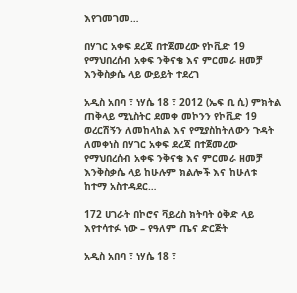እየገመገመ…

በሃገር አቀፍ ደረጃ በተጀመረው የኮቪድ 19 የማህበረሰብ አቀፍ ንቅናቄ እና ምርመራ ዘመቻ እንቅስቃሴ ላይ ውይይት ተደረገ

አዲስ አበባ ፣ ነሃሴ 18 ፣ 2012 (ኤፍ ቢ ሲ) ምክትል ጠቅላይ ሚኒስትር ደመቀ መኮንን የኮቪድ 19 ወረርሽኝን ለመከላከል እና የሚያስከትለውን ጉዳት ለመቀነስ በሃገር አቀፍ ደረጃ በተጀመረው የማህበረሰብ አቀፍ ንቅናቄ እና ምርመራ ዘመቻ እንቅስቃሴ ላይ ከሁሉም ክልሎች እና ከሁለቱ ከተማ አስተዳደር…

172 ሀገራት በኮሮና ቫይረስ ክትባት ዕቅድ ላይ እየተሳተፉ ነው – የዓለም ጤና ድርጅት

አዲስ አበባ ፣ ነሃሴ 18 ፣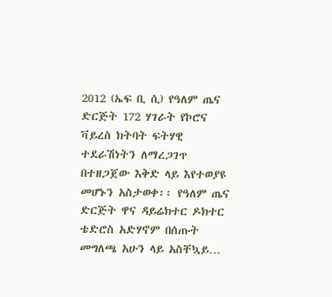2012 (ኤፍ ቢ ሲ) የዓለም ጤና ድርጅት 172 ሃገራት የኮሮና ቫይረስ ክትባት ፍትሃዊ ተደራሽነትን ለማረጋገጥ በተዘጋጀው እቅድ ላይ እየተወያዩ መሆኑን አስታወቀ፡፡ የዓለም ጤና ድርጅት ዋና ዳይሬክተር ዶክተር ቴድሮስ አድሃኖም በሰጡት መግለጫ አሁን ላይ አስቸኳይ…